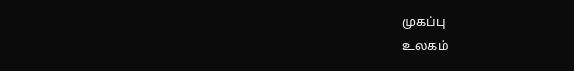முகப்பு
உலகம்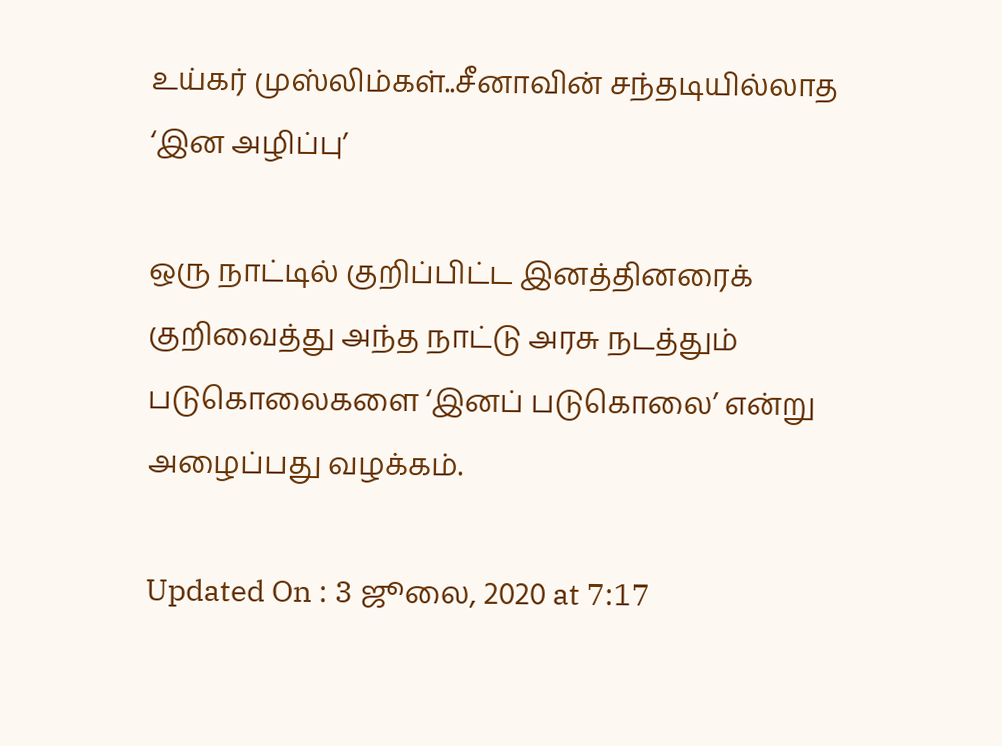உய்கர் முஸ்லிம்கள்..சீனாவின் சந்தடியில்லாத ‘இன அழிப்பு’

ஒரு நாட்டில் குறிப்பிட்ட இனத்தினரைக் குறிவைத்து அந்த நாட்டு அரசு நடத்தும் படுகொலைகளை ‘இனப் படுகொலை’ என்று அழைப்பது வழக்கம்.

Updated On : 3 ஜூலை, 2020 at 7:17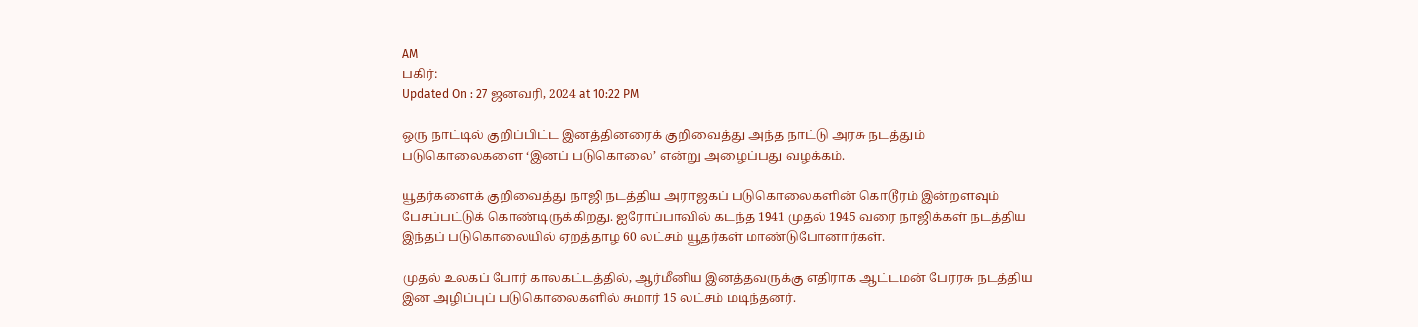AM
பகிர்:
Updated On : 27 ஜனவரி, 2024 at 10:22 PM

ஒரு நாட்டில் குறிப்பிட்ட இனத்தினரைக் குறிவைத்து அந்த நாட்டு அரசு நடத்தும் படுகொலைகளை ‘இனப் படுகொலை’ என்று அழைப்பது வழக்கம்.

யூதர்களைக் குறிவைத்து நாஜி நடத்திய அராஜகப் படுகொலைகளின் கொடூரம் இன்றளவும் பேசப்பட்டுக் கொண்டிருக்கிறது. ஐரோப்பாவில் கடந்த 1941 முதல் 1945 வரை நாஜிக்கள் நடத்திய இந்தப் படுகொலையில் ஏறத்தாழ 60 லட்சம் யூதர்கள் மாண்டுபோனார்கள்.

முதல் உலகப் போர் காலகட்டத்தில், ஆர்மீனிய இனத்தவருக்கு எதிராக ஆட்டமன் பேரரசு நடத்திய இன அழிப்புப் படுகொலைகளில் சுமார் 15 லட்சம் மடிந்தனர்.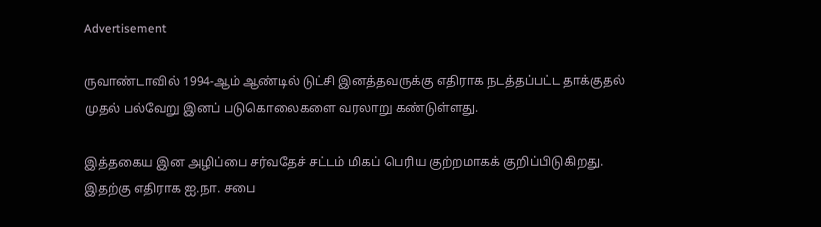Advertisement

ருவாண்டாவில் 1994-ஆம் ஆண்டில் டுட்சி இனத்தவருக்கு எதிராக நடத்தப்பட்ட தாக்குதல் முதல் பல்வேறு இனப் படுகொலைகளை வரலாறு கண்டுள்ளது.

இத்தகைய இன அழிப்பை சர்வதேச் சட்டம் மிகப் பெரிய குற்றமாகக் குறிப்பிடுகிறது. இதற்கு எதிராக ஐ.நா. சபை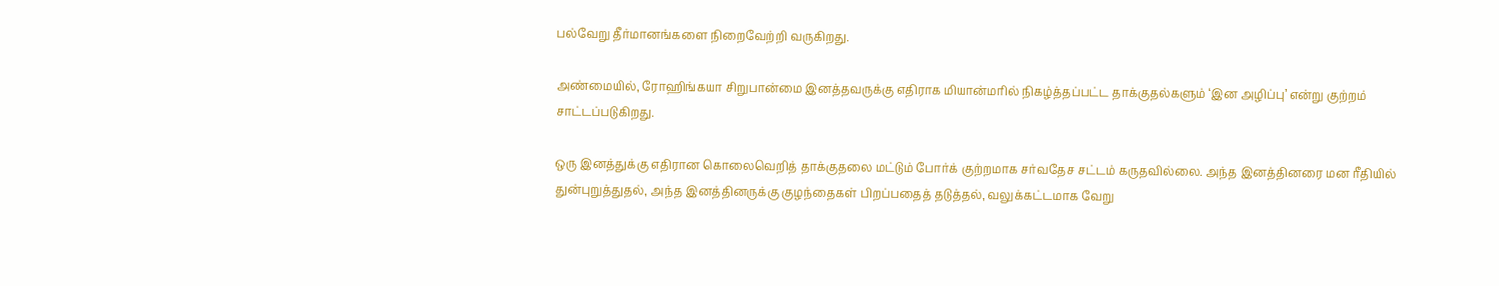பல்வேறு தீர்மானங்களை நிறைவேற்றி வருகிறது.

அண்மையில், ரோஹிங்கயா சிறுபான்மை இனத்தவருக்கு எதிராக மியான்மரில் நிகழ்த்தப்பட்ட தாக்குதல்களும் ‘இன அழிப்பு’ என்று குற்றம் சாட்டப்படுகிறது.

ஒரு இனத்துக்கு எதிரான கொலைவெறித் தாக்குதலை மட்டும் போர்க் குற்றமாக சர்வதேச சட்டம் கருதவில்லை. அந்த இனத்தினரை மன ரீதியில் துன்புறுத்துதல், அந்த இனத்தினருக்கு குழந்தைகள் பிறப்பதைத் தடுத்தல், வலுக்கட்டமாக வேறு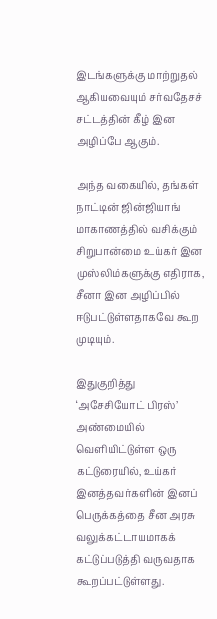இடங்களுக்கு மாற்றுதல் ஆகியவையும் சர்வதேசச் சட்டத்தின் கீழ் இன அழிப்பே ஆகும்.

அந்த வகையில், தங்கள் நாட்டின் ஜின்ஜியாங் மாகாணத்தில் வசிக்கும் சிறுபான்மை உய்கர் இன முஸ்லிம்களுக்கு எதிராக, சீனா இன அழிப்பில் ஈடுபட்டுள்ளதாகவே கூற முடியும்.

இதுகுறித்து ‘அசேசியோட் பிரஸ்’ அண்மையில் வெளியிட்டுள்ள ஒரு கட்டுரையில், உய்கர் இனத்தவர்களின் இனப் பெருக்கத்தை சீன அரசு வலுக்கட்டாயமாகக் கட்டுப்படுத்தி வருவதாக கூறப்பட்டுள்ளது.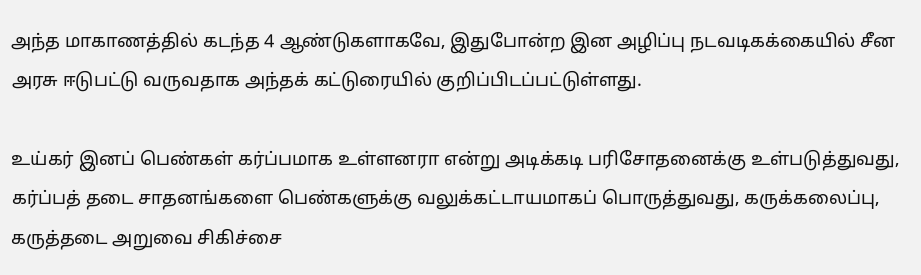அந்த மாகாணத்தில் கடந்த 4 ஆண்டுகளாகவே, இதுபோன்ற இன அழிப்பு நடவடிகக்கையில் சீன அரசு ஈடுபட்டு வருவதாக அந்தக் கட்டுரையில் குறிப்பிடப்பட்டுள்ளது.

உய்கர் இனப் பெண்கள் கர்ப்பமாக உள்ளனரா என்று அடிக்கடி பரிசோதனைக்கு உள்படுத்துவது, கர்ப்பத் தடை சாதனங்களை பெண்களுக்கு வலுக்கட்டாயமாகப் பொருத்துவது, கருக்கலைப்பு, கருத்தடை அறுவை சிகிச்சை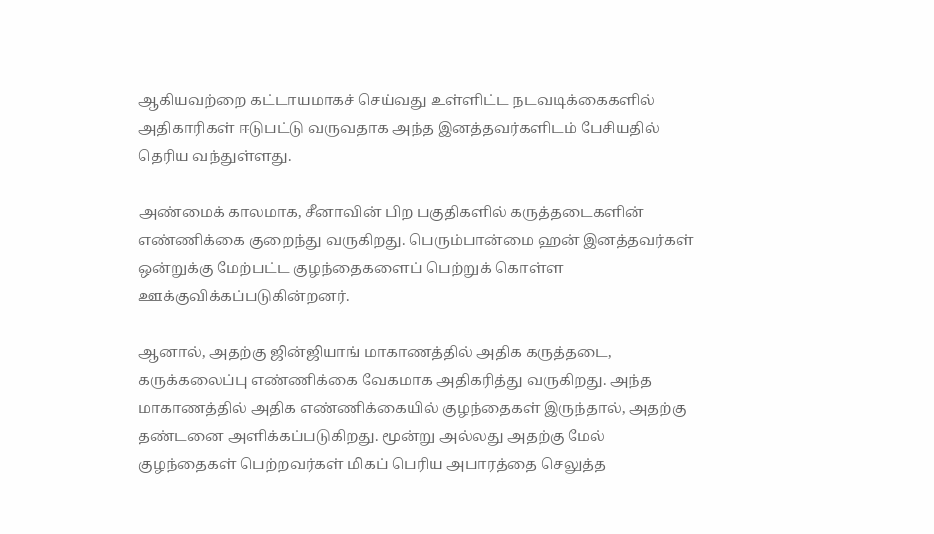ஆகியவற்றை கட்டாயமாகச் செய்வது உள்ளிட்ட நடவடிக்கைகளில் அதிகாரிகள் ஈடுபட்டு வருவதாக அந்த இனத்தவர்களிடம் பேசியதில் தெரிய வந்துள்ளது.

அண்மைக் காலமாக, சீனாவின் பிற பகுதிகளில் கருத்தடைகளின் எண்ணிக்கை குறைந்து வருகிறது. பெரும்பான்மை ஹன் இனத்தவர்கள் ஒன்றுக்கு மேற்பட்ட குழந்தைகளைப் பெற்றுக் கொள்ள ஊக்குவிக்கப்படுகின்றனர்.

ஆனால், அதற்கு ஜின்ஜியாங் மாகாணத்தில் அதிக கருத்தடை, கருக்கலைப்பு எண்ணிக்கை வேகமாக அதிகரித்து வருகிறது. அந்த மாகாணத்தில் அதிக எண்ணிக்கையில் குழந்தைகள் இருந்தால், அதற்கு தண்டனை அளிக்கப்படுகிறது. மூன்று அல்லது அதற்கு மேல் குழந்தைகள் பெற்றவர்கள் மிகப் பெரிய அபாரத்தை செலுத்த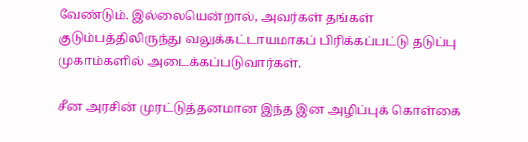வேண்டும். இல்லையென்றால், அவர்கள் தங்கள் குடும்பத்திலிருந்து வலுக்கட்டாயமாகப் பிரிக்கப்பட்டு தடுப்பு முகாம்களில் அடைக்கப்படுவார்கள்.

சீன அரசின் முரட்டுத்தனமான இந்த இன அழிப்புக் கொள்கை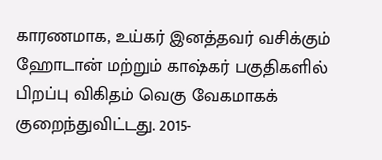காரணமாக, உய்கர் இனத்தவர் வசிக்கும் ஹோடான் மற்றும் காஷ்கர் பகுதிகளில் பிறப்பு விகிதம் வெகு வேகமாகக் குறைந்துவிட்டது. 2015-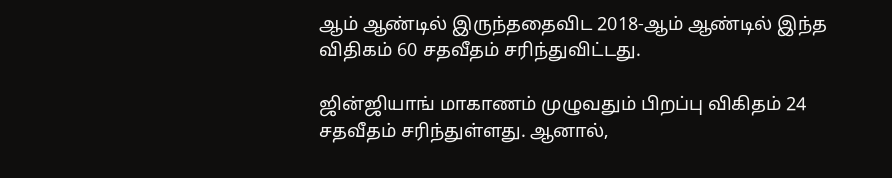ஆம் ஆண்டில் இருந்ததைவிட 2018-ஆம் ஆண்டில் இந்த விதிகம் 60 சதவீதம் சரிந்துவிட்டது.

ஜின்ஜியாங் மாகாணம் முழுவதும் பிறப்பு விகிதம் 24 சதவீதம் சரிந்துள்ளது. ஆனால்,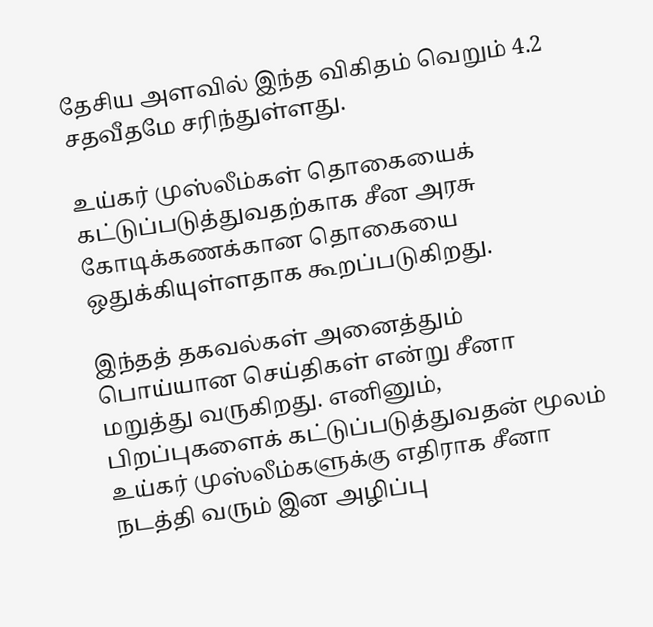தேசிய அளவில் இந்த விகிதம் வெறும் 4.2 சதவீதமே சரிந்துள்ளது.

உய்கர் முஸ்லீம்கள் தொகையைக் கட்டுப்படுத்துவதற்காக சீன அரசு கோடிக்கணக்கான தொகையை ஒதுக்கியுள்ளதாக கூறப்படுகிறது.

இந்தத் தகவல்கள் அனைத்தும் பொய்யான செய்திகள் என்று சீனா மறுத்து வருகிறது. எனினும், பிறப்புகளைக் கட்டுப்படுத்துவதன் மூலம் உய்கர் முஸ்லீம்களுக்கு எதிராக சீனா நடத்தி வரும் இன அழிப்பு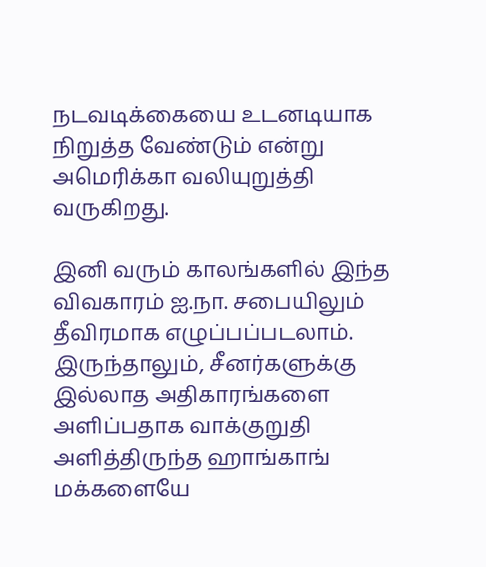நடவடிக்கையை உடனடியாக நிறுத்த வேண்டும் என்று அமெரிக்கா வலியுறுத்தி வருகிறது.

இனி வரும் காலங்களில் இந்த விவகாரம் ஐ.நா. சபையிலும் தீவிரமாக எழுப்பப்படலாம். இருந்தாலும், சீனர்களுக்கு இல்லாத அதிகாரங்களை அளிப்பதாக வாக்குறுதி அளித்திருந்த ஹாங்காங் மக்களையே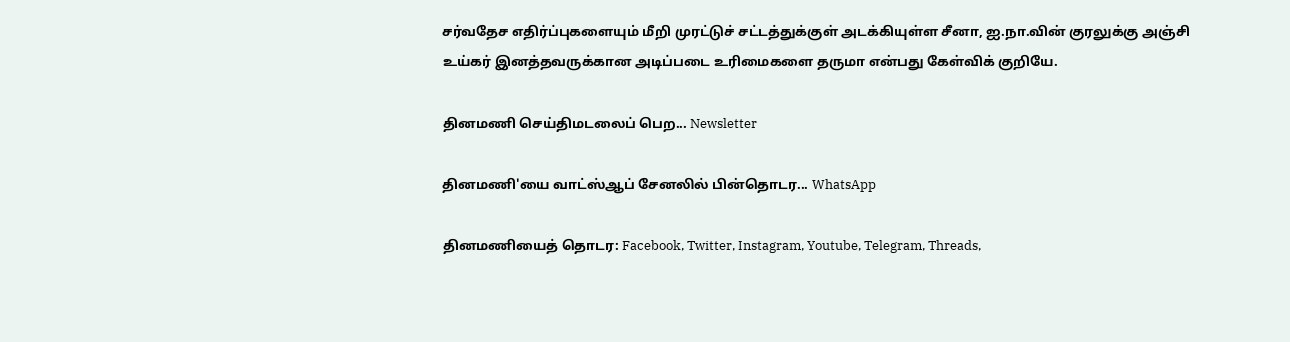சர்வதேச எதிர்ப்புகளையும் மீறி முரட்டுச் சட்டத்துக்குள் அடக்கியுள்ள சீனா, ஐ.நா.வின் குரலுக்கு அஞ்சி உய்கர் இனத்தவருக்கான அடிப்படை உரிமைகளை தருமா என்பது கேள்விக் குறியே.

தினமணி செய்திமடலைப் பெற... Newsletter

தினமணி'யை வாட்ஸ்ஆப் சேனலில் பின்தொடர... WhatsApp

தினமணியைத் தொடர: Facebook, Twitter, Instagram, Youtube, Telegram, Threads,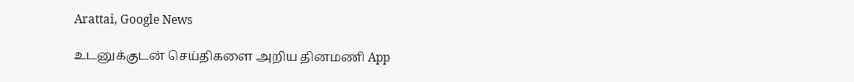Arattai, Google News

உடனுக்குடன் செய்திகளை அறிய தினமணி App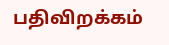பதிவிறக்கம்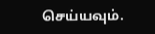செய்யவும்.